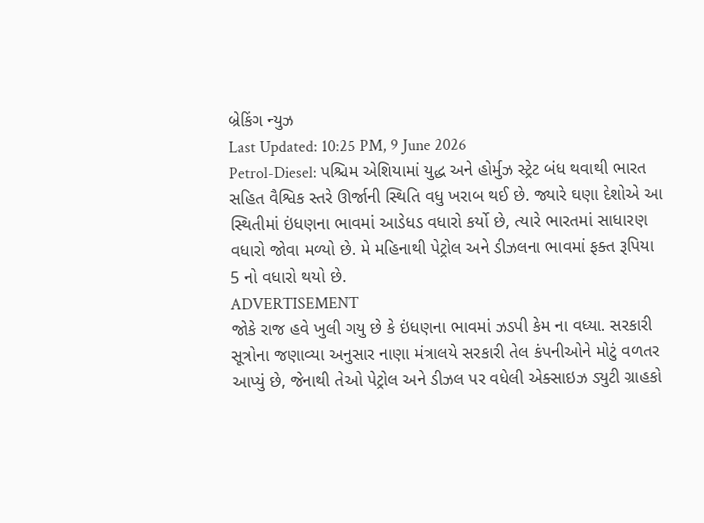બ્રેકિંગ ન્યુઝ
Last Updated: 10:25 PM, 9 June 2026
Petrol-Diesel: પશ્ચિમ એશિયામાં યુદ્ધ અને હોર્મુઝ સ્ટ્રેટ બંધ થવાથી ભારત સહિત વૈશ્વિક સ્તરે ઊર્જાની સ્થિતિ વધુ ખરાબ થઈ છે. જ્યારે ઘણા દેશોએ આ સ્થિતીમાં ઇંધણના ભાવમાં આડેધડ વધારો કર્યો છે, ત્યારે ભારતમાં સાધારણ વધારો જોવા મળ્યો છે. મે મહિનાથી પેટ્રોલ અને ડીઝલના ભાવમાં ફક્ત રૂપિયા 5 નો વધારો થયો છે.
ADVERTISEMENT
જોકે રાજ હવે ખુલી ગયુ છે કે ઇંધણના ભાવમાં ઝડપી કેમ ના વધ્યા. સરકારી સૂત્રોના જણાવ્યા અનુસાર નાણા મંત્રાલયે સરકારી તેલ કંપનીઓને મોટું વળતર આપ્યું છે, જેનાથી તેઓ પેટ્રોલ અને ડીઝલ પર વધેલી એક્સાઇઝ ડ્યુટી ગ્રાહકો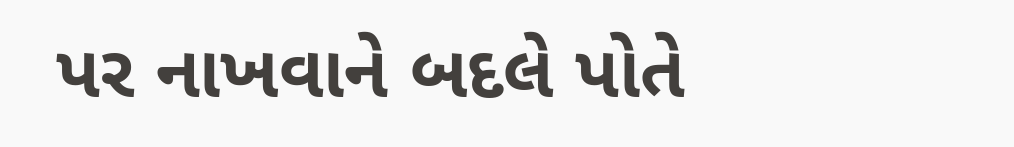પર નાખવાને બદલે પોતે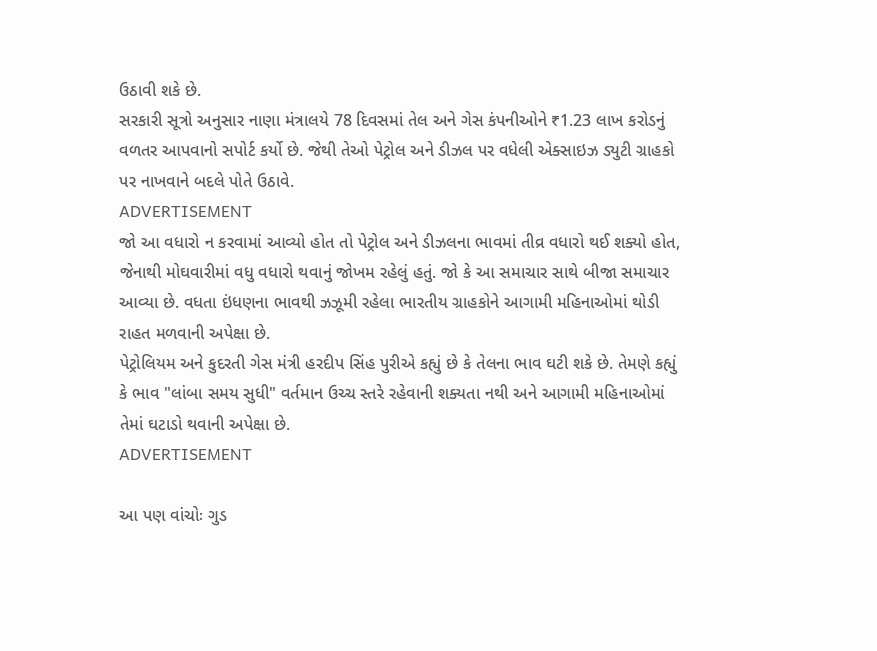ઉઠાવી શકે છે.
સરકારી સૂત્રો અનુસાર નાણા મંત્રાલયે 78 દિવસમાં તેલ અને ગેસ કંપનીઓને ₹1.23 લાખ કરોડનું વળતર આપવાનો સપોર્ટ કર્યો છે. જેથી તેઓ પેટ્રોલ અને ડીઝલ પર વધેલી એક્સાઇઝ ડ્યુટી ગ્રાહકો પર નાખવાને બદલે પોતે ઉઠાવે.
ADVERTISEMENT
જો આ વધારો ન કરવામાં આવ્યો હોત તો પેટ્રોલ અને ડીઝલના ભાવમાં તીવ્ર વધારો થઈ શક્યો હોત, જેનાથી મોઘવારીમાં વધુ વધારો થવાનું જોખમ રહેલું હતું. જો કે આ સમાચાર સાથે બીજા સમાચાર આવ્યા છે. વધતા ઇંધણના ભાવથી ઝઝૂમી રહેલા ભારતીય ગ્રાહકોને આગામી મહિનાઓમાં થોડી રાહત મળવાની અપેક્ષા છે.
પેટ્રોલિયમ અને કુદરતી ગેસ મંત્રી હરદીપ સિંહ પુરીએ કહ્યું છે કે તેલના ભાવ ઘટી શકે છે. તેમણે કહ્યું કે ભાવ "લાંબા સમય સુધી" વર્તમાન ઉચ્ચ સ્તરે રહેવાની શક્યતા નથી અને આગામી મહિનાઓમાં તેમાં ઘટાડો થવાની અપેક્ષા છે.
ADVERTISEMENT

આ પણ વાંચોઃ ગુડ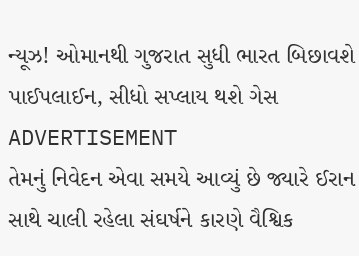ન્યૂઝ! ઓમાનથી ગુજરાત સુધી ભારત બિછાવશે પાઈપલાઈન, સીધો સપ્લાય થશે ગેસ
ADVERTISEMENT
તેમનું નિવેદન એવા સમયે આવ્યું છે જ્યારે ઈરાન સાથે ચાલી રહેલા સંઘર્ષને કારણે વૈશ્વિક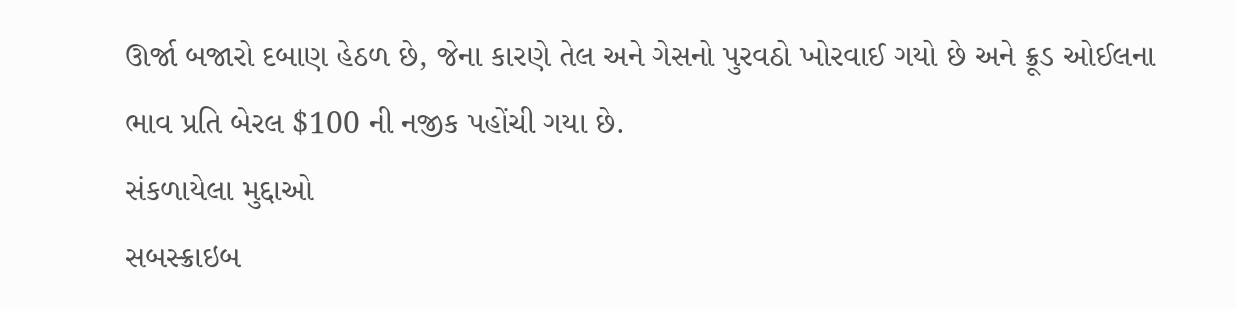ઊર્જા બજારો દબાણ હેઠળ છે, જેના કારણે તેલ અને ગેસનો પુરવઠો ખોરવાઈ ગયો છે અને ક્રૂડ ઓઈલના ભાવ પ્રતિ બેરલ $100 ની નજીક પહોંચી ગયા છે.
સંકળાયેલા મુદ્દાઓ
સબસ્ક્રાઇબ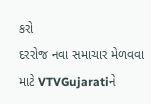કરો
દરરોજ નવા સમાચાર મેળવવા માટે VTVGujaratiને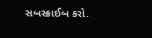સબસ્ક્રાઈબ કરો.